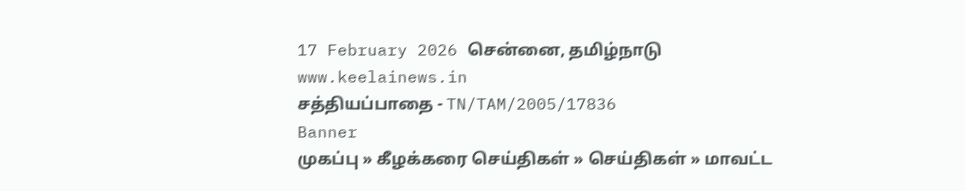17 February 2026 சென்னை, தமிழ்நாடு
www.keelainews.in
சத்தியப்பாதை - TN/TAM/2005/17836
Banner
முகப்பு » கீழக்கரை செய்திகள் » செய்திகள் » மாவட்ட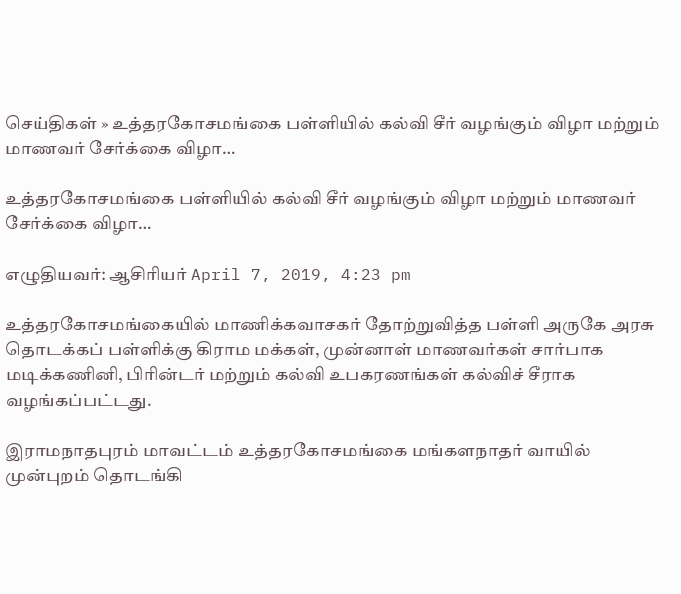செய்திகள் » உத்தரகோசமங்கை பள்ளியில் கல்வி சீர் வழங்கும் விழா மற்றும் மாணவர் சேர்க்கை விழா…

உத்தரகோசமங்கை பள்ளியில் கல்வி சீர் வழங்கும் விழா மற்றும் மாணவர் சேர்க்கை விழா…

எழுதியவர்: ஆசிரியர் April 7, 2019, 4:23 pm

உத்தரகோசமங்கையில் மாணிக்கவாசகர் தோற்றுவித்த பள்ளி அருகே அரசு தொடக்கப் பள்ளிக்கு கிராம மக்கள், முன்னாள் மாணவர்கள் சார்பாக மடிக்கணினி, பிரின்டர் மற்றும் கல்வி உபகரணங்கள் கல்விச் சீராக வழங்கப்பட்டது.

இராமநாதபுரம் மாவட்டம் உத்தரகோசமங்கை மங்களநாதர் வாயில் முன்புறம் தொடங்கி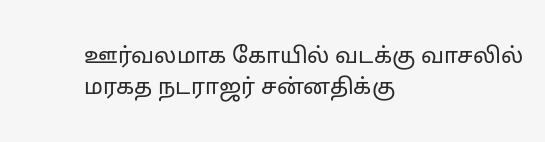ஊர்வலமாக கோயில் வடக்கு வாசலில் மரகத நடராஜர் சன்னதிக்கு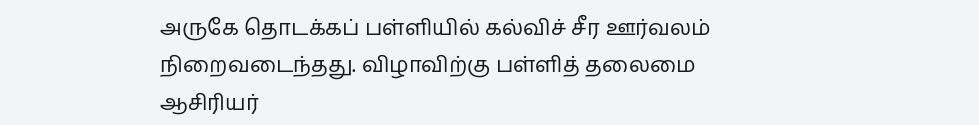அருகே தொடக்கப் பள்ளியில் கல்விச் சீர ஊர்வலம் நிறைவடைந்தது. விழாவிற்கு பள்ளித் தலைமை ஆசிரியர்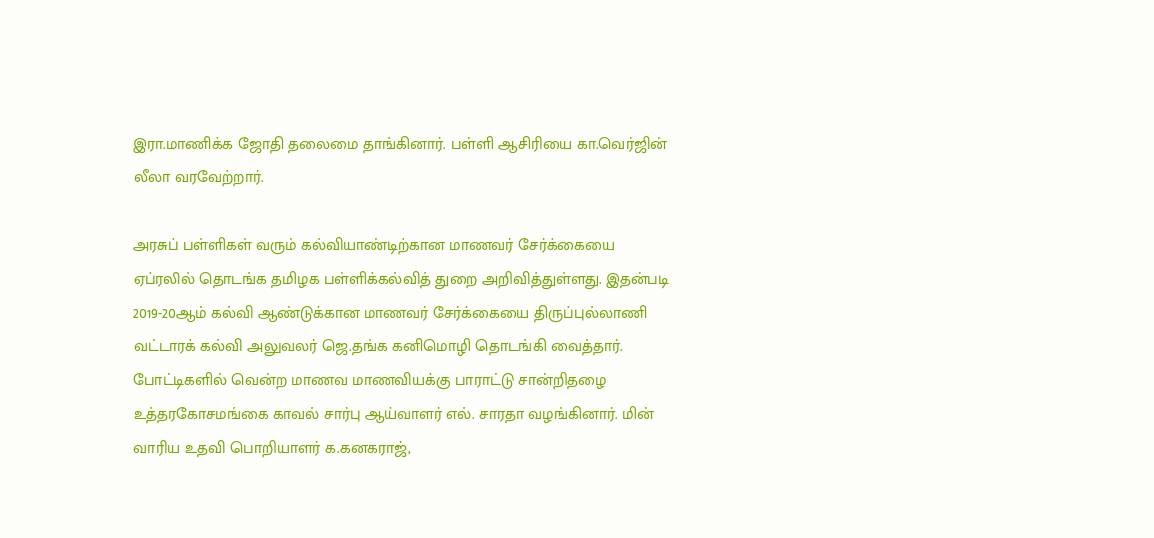இரா.மாணிக்க ஜோதி தலைமை தாங்கினார். பள்ளி ஆசிரியை கா.வெர்ஜின் லீலா வரவேற்றார்.

அரசுப் பள்ளிகள் வரும் கல்வியாண்டிற்கான மாணவர் சேர்க்கையை ஏப்ரலில் தொடங்க தமிழக பள்ளிக்கல்வித் துறை அறிவித்துள்ளது. இதன்படி 2019-20ஆம் கல்வி ஆண்டுக்கான மாணவர் சேர்க்கையை திருப்புல்லாணி வட்டாரக் கல்வி அலுவலர் ஜெ.தங்க கனிமொழி தொடங்கி வைத்தார். போட்டிகளில் வென்ற மாணவ மாணவியக்கு பாராட்டு சான்றிதழை உத்தரகோசமங்கை காவல் சார்பு ஆய்வாளர் எல். சாரதா வழங்கினார். மின் வாரிய உதவி பொறியாளர் க.கனகராஜ்,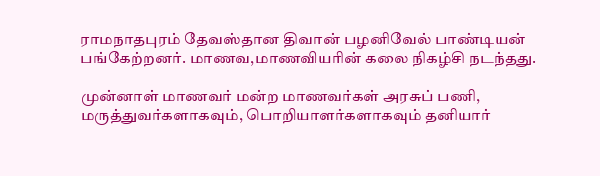ராமநாதபுரம் தேவஸ்தான திவான் பழனிவேல் பாண்டியன் பங்கேற்றனர். மாணவ,மாணவியரின் கலை நிகழ்சி நடந்தது.

முன்னாள் மாணவர் மன்ற மாணவர்கள் அரசுப் பணி, மருத்துவர்களாகவும், பொறியாளர்களாகவும் தனியார்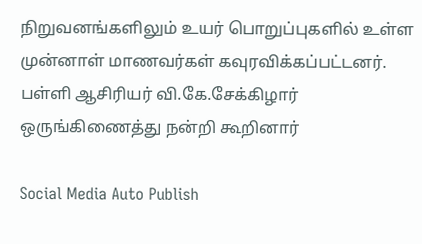நிறுவனங்களிலும் உயர் பொறுப்புகளில் உள்ள முன்னாள் மாணவர்கள் கவுரவிக்கப்பட்டனர். பள்ளி ஆசிரியர் வி.கே.சேக்கிழார் ஒருங்கிணைத்து நன்றி கூறினார்

Social Media Auto Publish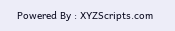Powered By : XYZScripts.com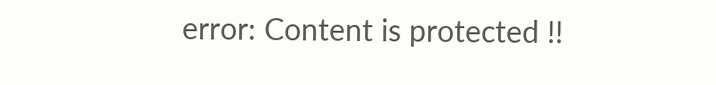error: Content is protected !!